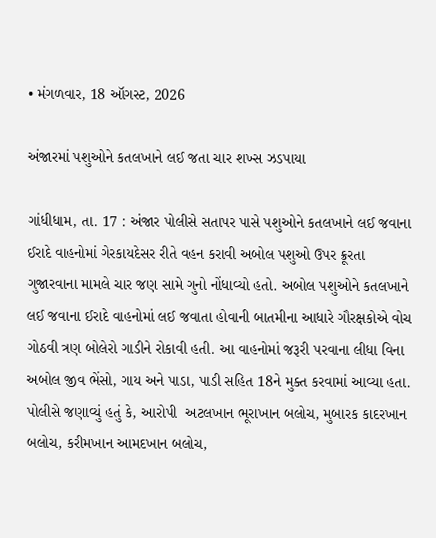• મંગળવાર, 18 ઑગસ્ટ, 2026

અંજારમાં પશુઓને કતલખાને લઈ જતા ચાર શખ્સ ઝડપાયા

ગાંધીધામ, તા. 17 : અંજાર પોલીસે સતાપર પાસે પશુઓને કતલખાને લઈ જવાના ઈરાદે વાહનોમાં ગેરકાયદેસર રીતે વહન કરાવી અબોલ પશુઓ ઉપર ક્રૂરતા ગુજારવાના મામલે ચાર જણ સામે ગુનો નોંધાવ્યો હતો. અબોલ પશુઓને કતલખાને લઈ જવાના ઈરાદે વાહનોમાં લઈ જવાતા હોવાની બાતમીના આધારે ગૌરક્ષકોએ વોચ ગોઠવી ત્રણ બોલેરો ગાડીને રોકાવી હતી. આ વાહનોમાં જરૂરી પરવાના લીધા વિના અબોલ જીવ ભેંસો, ગાય અને પાડા, પાડી સહિત 18ને મુક્ત કરવામાં આવ્યા હતા. પોલીસે જણાવ્યું હતું કે, આરોપી  અટલખાન ભૂરાખાન બલોચ, મુબારક કાદરખાન બલોચ, કરીમખાન આમદખાન બલોચ,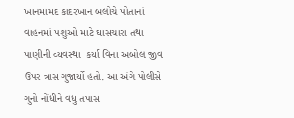ખાનમામદ કાદરખાન બલોચે પોતાનાં વાહનમાં પશુઓ માટે ઘાસચારા તથા પાણીની વ્યવસ્થા  કર્યા વિના અબોલ જીવ ઉપર ત્રાસ ગુજાર્યો હતો. આ અંગે પોલીસે ગુનો નોંધીને વધુ તપાસ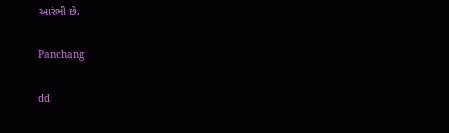આરંભી છે.

Panchang

dd